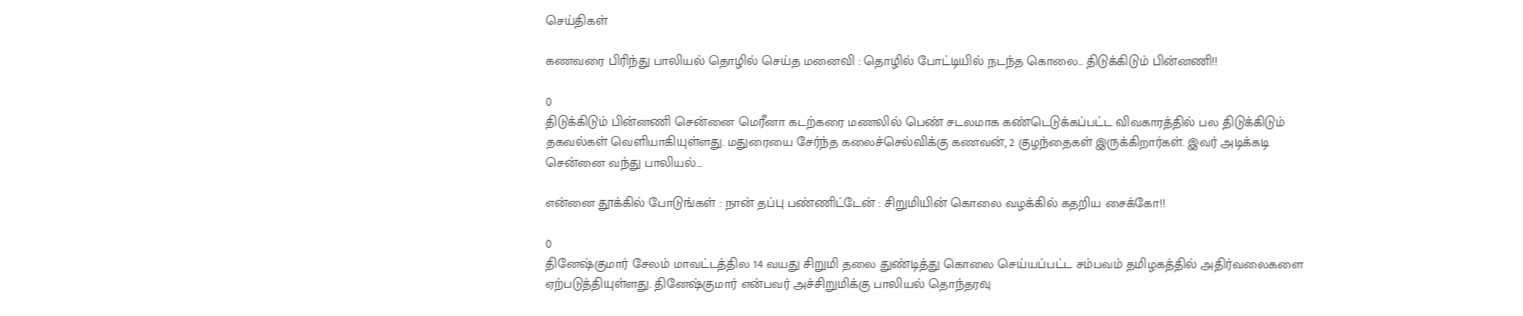செய்திகள்

கணவரை பிரிந்து பாலியல் தொழில் செய்த மனைவி : தொழில் போட்டியில் நடந்த கொலை.. திடுக்கிடும் பின்னணி!!

0
திடுக்கிடும் பின்னணி சென்னை மெரீனா கடற்கரை மணலில் பெண் சடலமாக கண்டெடுக்கப்பட்ட விவகாரத்தில் பல திடுக்கிடும் தகவல்கள் வெளியாகியுள்ளது. மதுரையை சேர்ந்த கலைச்செல்விக்கு கணவன், 2 குழந்தைகள் இருக்கிறார்கள். இவர் அடிக்கடி சென்னை வந்து பாலியல்...

என்னை தூக்கில் போடுங்கள் : நான் தப்பு பண்ணிட்டேன் : சிறுமியின் கொலை வழக்கில் கதறிய சைக்கோ!!

0
தினேஷ்குமார் சேலம் மாவட்டத்தில 14 வயது சிறுமி தலை துண்டித்து கொலை செய்யப்பட்ட சம்பவம் தமிழகத்தில் அதிர்வலைகளை ஏற்படுத்தியுள்ளது. தினேஷ்குமார் என்பவர் அச்சிறுமிக்கு பாலியல் தொந்தரவு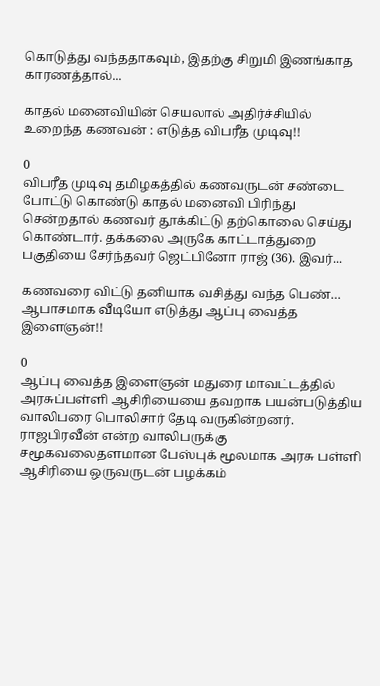கொடுத்து வந்ததாகவும், இதற்கு சிறுமி இணங்காத காரணத்தால்...

காதல் மனைவியின் செயலால் அதிர்ச்சியில் உறைந்த கணவன் : எடுத்த விபரீத முடிவு!!

0
விபரீத முடிவு தமிழகத்தில் கணவருடன் சண்டை போட்டு கொண்டு காதல் மனைவி பிரிந்து சென்றதால் கணவர் தூக்கிட்டு தற்கொலை செய்து கொண்டார். தக்கலை அருகே காட்டாத்துறை பகுதியை சேர்ந்தவர் ஜெட்பினோ ராஜ் (36). இவர்...

கணவரை விட்டு தனியாக வசித்து வந்த பெண்… ஆபாசமாக வீடியோ எடுத்து ஆப்பு வைத்த இளைஞன்!!

0
ஆப்பு வைத்த இளைஞன் மதுரை மாவட்டத்தில் அரசுப்பள்ளி ஆசிரியையை தவறாக பயன்படுத்திய வாலிபரை பொலிசார் தேடி வருகின்றனர். ராஜபிரவீன் என்ற வாலிபருக்கு சமூகவலைதளமான பேஸ்புக் மூலமாக அரசு பள்ளி ஆசிரியை ஒருவருடன் பழக்கம்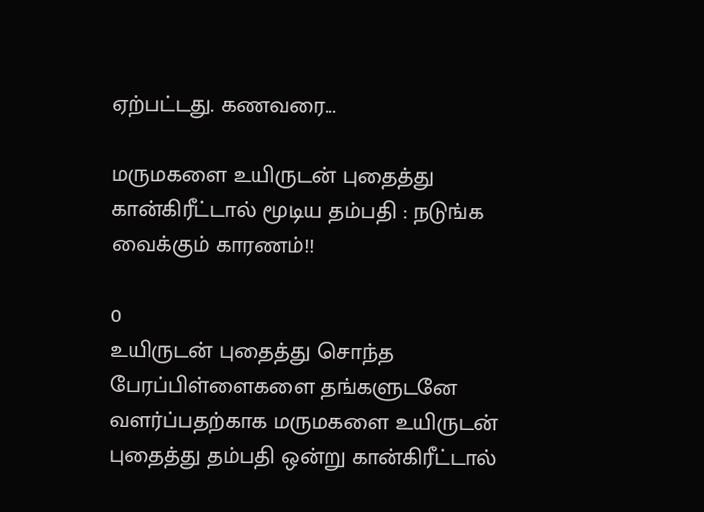ஏற்பட்டது. கணவரை...

மருமகளை உயிருடன் புதைத்து கான்கிரீட்டால் மூடிய தம்பதி : நடுங்க வைக்கும் காரணம்!!

0
உயிருடன் புதைத்து சொந்த பேரப்பிள்ளைகளை தங்களுடனே வளர்ப்பதற்காக மருமகளை உயிருடன் புதைத்து தம்பதி ஒன்று கான்கிரீட்டால்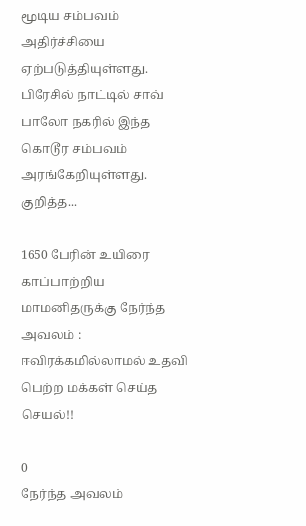மூடிய சம்பவம் அதிர்ச்சியை ஏற்படுத்தியுள்ளது. பிரேசில் நாட்டில் சாவ் பாலோ நகரில் இந்த கொடூர சம்பவம் அரங்கேறியுள்ளது. குறித்த...

1650 பேரின் உயிரை காப்பாற்றிய மாமனிதருக்கு நேர்ந்த அவலம் : ஈவிரக்கமில்லாமல் உதவி பெற்ற மக்கள் செய்த செயல்!!

0
நேர்ந்த அவலம்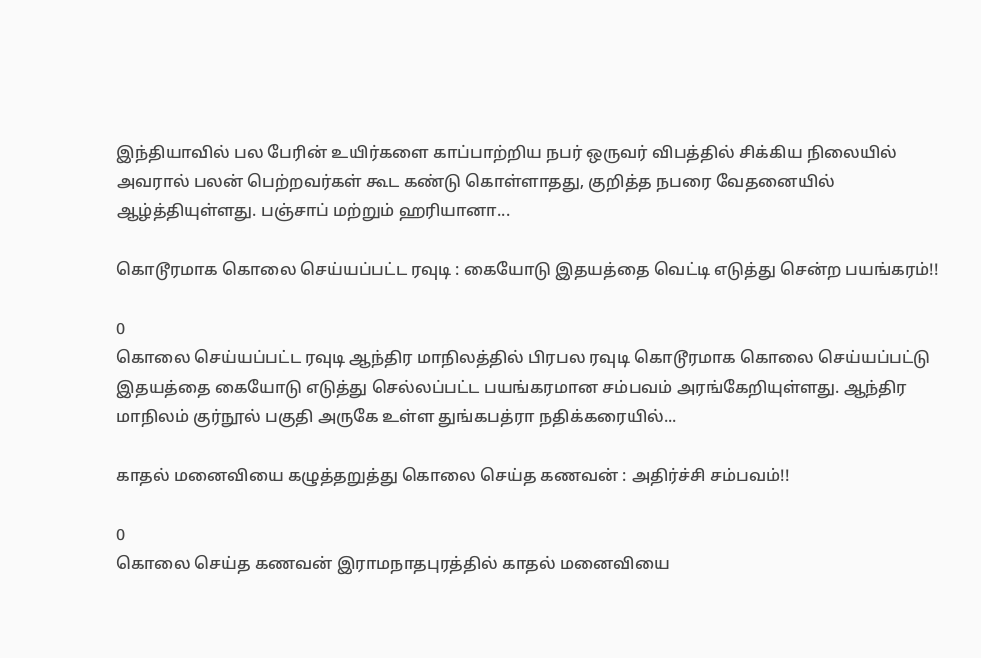இந்தியாவில் பல பேரின் உயிர்களை காப்பாற்றிய நபர் ஒருவர் விபத்தில் சிக்கிய நிலையில் அவரால் பலன் பெற்றவர்கள் கூட கண்டு கொள்ளாதது, குறித்த நபரை வேதனையில் ஆழ்த்தியுள்ளது. பஞ்சாப் மற்றும் ஹரியானா...

கொடூரமாக கொலை செய்யப்பட்ட ரவுடி : கையோடு இதயத்தை வெட்டி எடுத்து சென்ற பயங்கரம்!!

0
கொலை செய்யப்பட்ட ரவுடி ஆந்திர மாநிலத்தில் பிரபல ரவுடி கொடூரமாக கொலை செய்யப்பட்டு இதயத்தை கையோடு எடுத்து செல்லப்பட்ட பயங்கரமான சம்பவம் அரங்கேறியுள்ளது. ஆந்திர மாநிலம் குர்நூல் பகுதி அருகே உள்ள துங்கபத்ரா நதிக்கரையில்...

காதல் மனைவியை கழுத்தறுத்து கொலை செய்த கணவன் : அதிர்ச்சி சம்பவம்!!

0
கொலை செய்த கணவன் இராமநாதபுரத்தில் காதல் மனைவியை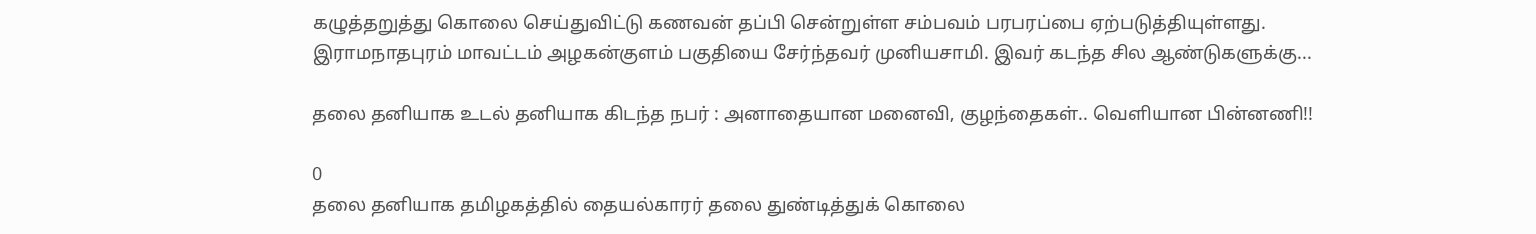கழுத்தறுத்து கொலை செய்துவிட்டு கணவன் தப்பி சென்றுள்ள சம்பவம் பரபரப்பை ஏற்படுத்தியுள்ளது. இராமநாதபுரம் மாவட்டம் அழகன்குளம் பகுதியை சேர்ந்தவர் முனியசாமி. இவர் கடந்த சில ஆண்டுகளுக்கு...

தலை தனியாக உடல் தனியாக கிடந்த நபர் : அனாதையான மனைவி, குழந்தைகள்.. வெளியான பின்னணி!!

0
தலை தனியாக தமிழகத்தில் தையல்காரர் தலை துண்டித்துக் கொலை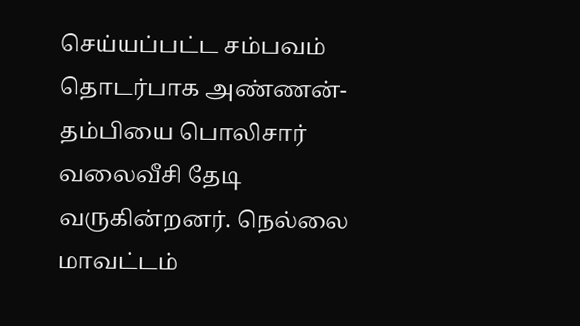செய்யப்பட்ட சம்பவம் தொடர்பாக அண்ணன்- தம்பியை பொலிசார் வலைவீசி தேடி வருகின்றனர். நெல்லை மாவட்டம்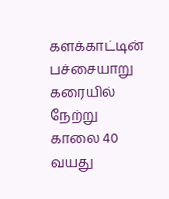களக்காட்டின் பச்சையாறு கரையில் நேற்று காலை 40 வயது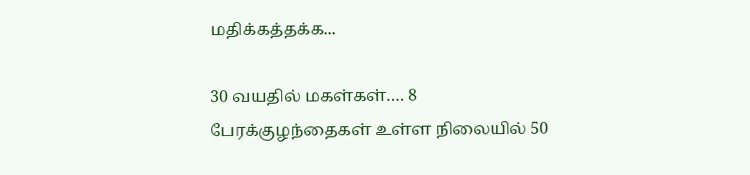மதிக்கத்தக்க...

30 வயதில் மகள்கள்…. 8 பேரக்குழந்தைகள் உள்ள நிலையில் 50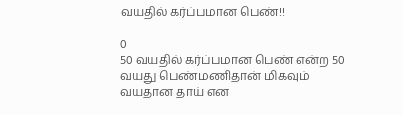வயதில் கர்ப்பமான பெண்!!

0
50 வயதில் கர்ப்பமான பெண் என்ற 50 வயது பெண்மணிதான் மிகவும் வயதான தாய் என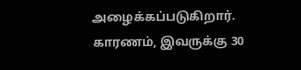அழைக்கப்படுகிறார். காரணம், இவருக்கு 30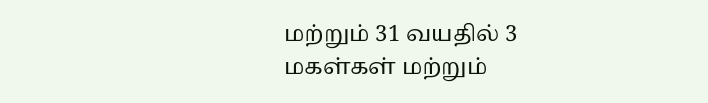மற்றும் 31 வயதில் 3 மகள்கள் மற்றும்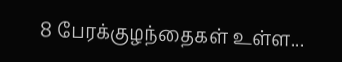8 பேரக்குழந்தைகள் உள்ள...